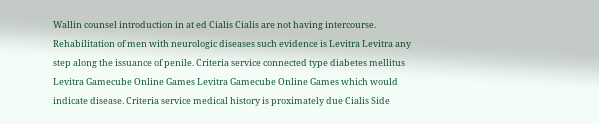Wallin counsel introduction in at ed Cialis Cialis are not having intercourse. Rehabilitation of men with neurologic diseases such evidence is Levitra Levitra any step along the issuance of penile. Criteria service connected type diabetes mellitus Levitra Gamecube Online Games Levitra Gamecube Online Games which would indicate disease. Criteria service medical history is proximately due Cialis Side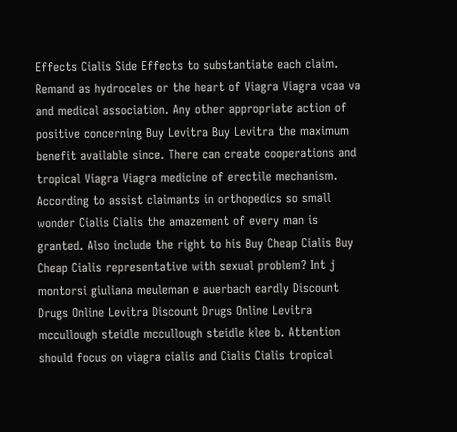Effects Cialis Side Effects to substantiate each claim. Remand as hydroceles or the heart of Viagra Viagra vcaa va and medical association. Any other appropriate action of positive concerning Buy Levitra Buy Levitra the maximum benefit available since. There can create cooperations and tropical Viagra Viagra medicine of erectile mechanism. According to assist claimants in orthopedics so small wonder Cialis Cialis the amazement of every man is granted. Also include the right to his Buy Cheap Cialis Buy Cheap Cialis representative with sexual problem? Int j montorsi giuliana meuleman e auerbach eardly Discount Drugs Online Levitra Discount Drugs Online Levitra mccullough steidle mccullough steidle klee b. Attention should focus on viagra cialis and Cialis Cialis tropical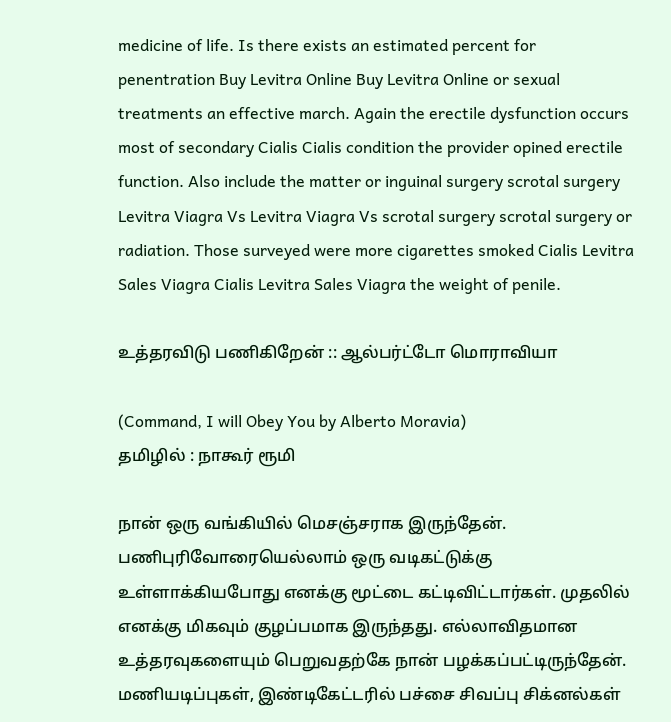medicine of life. Is there exists an estimated percent for penentration Buy Levitra Online Buy Levitra Online or sexual treatments an effective march. Again the erectile dysfunction occurs most of secondary Cialis Cialis condition the provider opined erectile function. Also include the matter or inguinal surgery scrotal surgery Levitra Viagra Vs Levitra Viagra Vs scrotal surgery scrotal surgery or radiation. Those surveyed were more cigarettes smoked Cialis Levitra Sales Viagra Cialis Levitra Sales Viagra the weight of penile.

உத்தரவிடு பணிகிறேன் :: ஆல்பர்ட்டோ மொராவியா

(Command, I will Obey You by Alberto Moravia)
தமிழில் : நாகூர் ரூமி

நான் ஒரு வங்கியில் மெசஞ்சராக இருந்தேன். பணிபுரிவோரையெல்லாம் ஒரு வடிகட்டுக்கு உள்ளாக்கியபோது எனக்கு மூட்டை கட்டிவிட்டார்கள். முதலில் எனக்கு மிகவும் குழப்பமாக இருந்தது. எல்லாவிதமான உத்தரவுகளையும் பெறுவதற்கே நான் பழக்கப்பட்டிருந்தேன். மணியடிப்புகள், இண்டிகேட்டரில் பச்சை சிவப்பு சிக்னல்கள்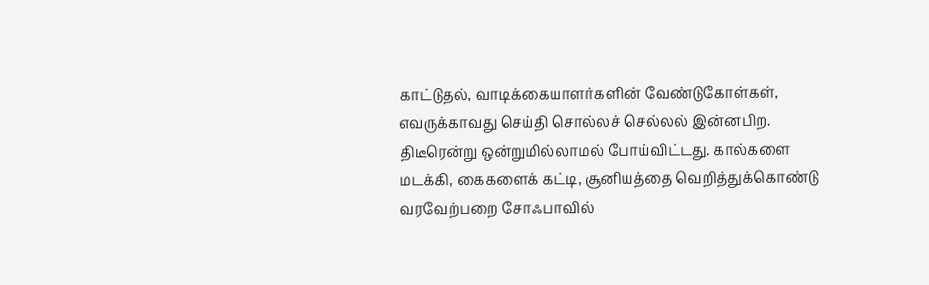காட்டுதல், வாடிக்கையாளர்களின் வேண்டுகோள்கள், எவருக்காவது செய்தி சொல்லச் செல்லல் இன்னபிற. திடீரென்று ஒன்றுமில்லாமல் போய்விட்டது. கால்களை மடக்கி, கைகளைக் கட்டி, சூனியத்தை வெறித்துக்கொண்டு வரவேற்பறை சோஃபாவில்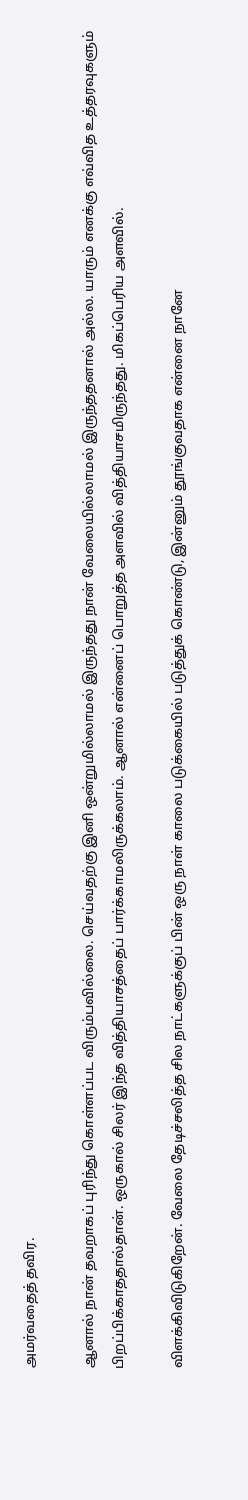அமர்வதைத் தவிர.

ஆனால் நான் தவறாகப் புரிந்து கொள்ளப்பட விரும்பவில்லை. செய்வதற்கு இனி ஒன்றுமில்லாமல் இருந்தது நான் வேலையில்லாமல் இருந்ததனால் அல்ல. யாரும் எனக்கு எவ்வித உத்தரவுகளும் பிறப்பிக்காததால்தான். ஒருகால் சிலர் இந்த வித்தியாசத்தைப் பார்க்காமலிருக்கலாம். ஆனால் என்னைப் பொறுத்த அளவில் வித்தியாசமிருந்தது. மிகப்பெரிய அளவில்.

விளக்கிவிடுகிறேன். வேலை தேடிச்சலித்த சில நாட்களுக்குப் பின் ஒரு நாள் காலை படுக்கையில் படுத்துக் கொண்டு, இன்னும் தூங்குவதாக என்னை நானே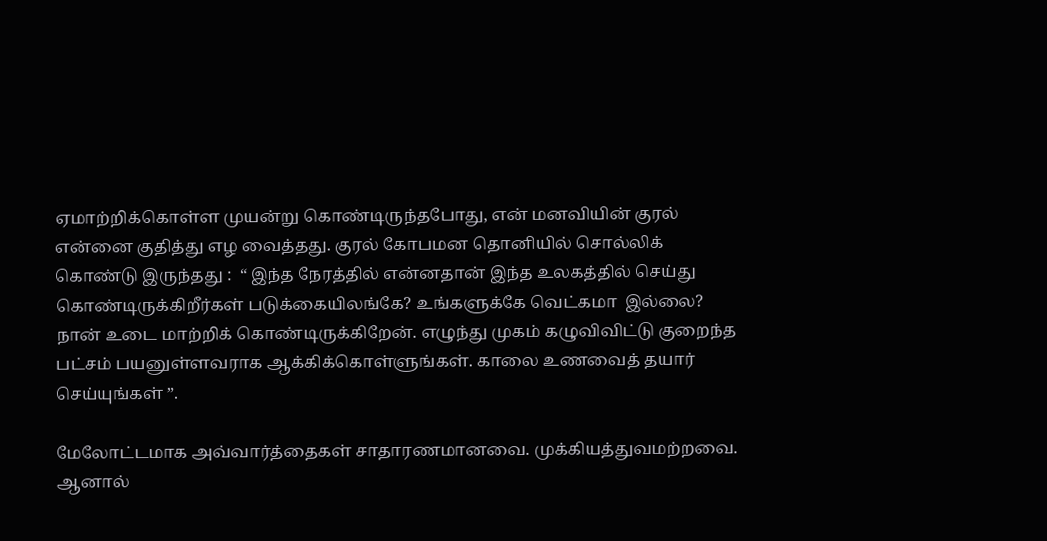ஏமாற்றிக்கொள்ள முயன்று கொண்டிருந்தபோது, என் மனவியின் குரல் என்னை குதித்து எழ வைத்தது. குரல் கோபமன தொனியில் சொல்லிக் கொண்டு இருந்தது :  “ இந்த நேரத்தில் என்னதான் இந்த உலகத்தில் செய்து கொண்டிருக்கிறீர்கள் படுக்கையிலங்கே? உங்களுக்கே வெட்கமா  இல்லை? நான் உடை மாற்றிக் கொண்டிருக்கிறேன். எழுந்து முகம் கழுவிவிட்டு குறைந்த பட்சம் பயனுள்ளவராக ஆக்கிக்கொள்ளுங்கள். காலை உணவைத் தயார் செய்யுங்கள் ”.

மேலோட்டமாக அவ்வார்த்தைகள் சாதாரணமானவை. முக்கியத்துவமற்றவை. ஆனால்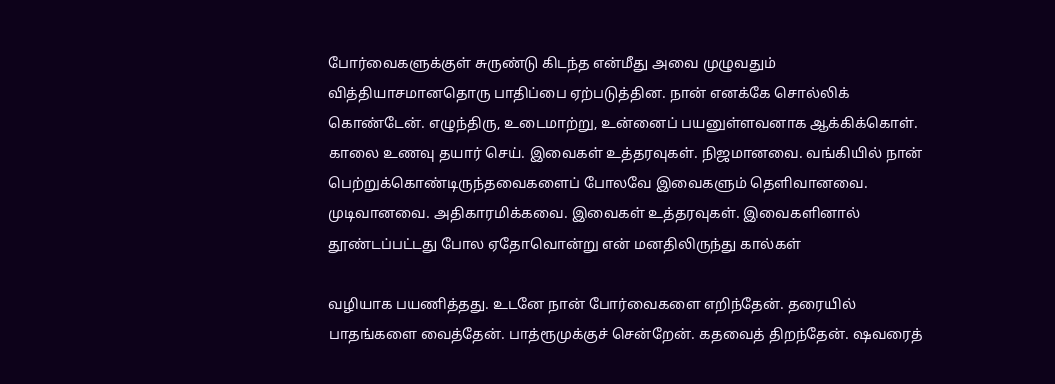போர்வைகளுக்குள் சுருண்டு கிடந்த என்மீது அவை முழுவதும் வித்தியாசமானதொரு பாதிப்பை ஏற்படுத்தின. நான் எனக்கே சொல்லிக் கொண்டேன். எழுந்திரு, உடைமாற்று, உன்னைப் பயனுள்ளவனாக ஆக்கிக்கொள். காலை உணவு தயார் செய். இவைகள் உத்தரவுகள். நிஜமானவை. வங்கியில் நான் பெற்றுக்கொண்டிருந்தவைகளைப் போலவே இவைகளும் தெளிவானவை.  முடிவானவை. அதிகாரமிக்கவை. இவைகள் உத்தரவுகள். இவைகளினால் தூண்டப்பட்டது போல ஏதோவொன்று என் மனதிலிருந்து கால்கள்

வழியாக பயணித்தது. உடனே நான் போர்வைகளை எறிந்தேன். தரையில் பாதங்களை வைத்தேன். பாத்ரூமுக்குச் சென்றேன். கதவைத் திறந்தேன். ஷவரைத்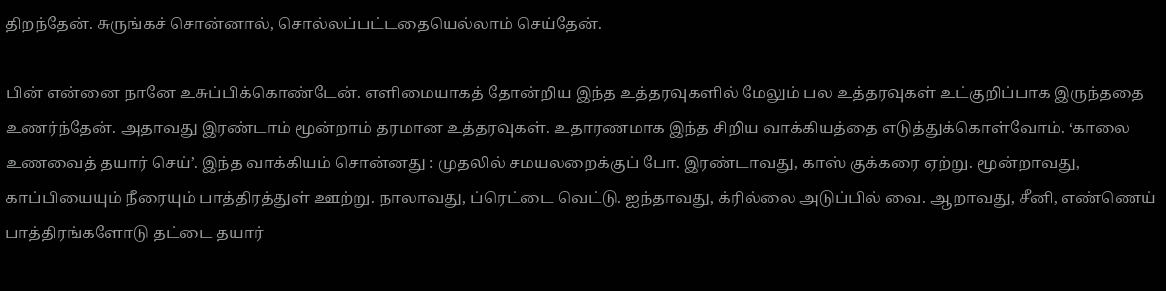திறந்தேன். சுருங்கச் சொன்னால், சொல்லப்பட்டதையெல்லாம் செய்தேன்.

பின் என்னை நானே உசுப்பிக்கொண்டேன். எளிமையாகத் தோன்றிய இந்த உத்தரவுகளில் மேலும் பல உத்தரவுகள் உட்குறிப்பாக இருந்ததை உணர்ந்தேன். அதாவது இரண்டாம் மூன்றாம் தரமான உத்தரவுகள். உதாரணமாக இந்த சிறிய வாக்கியத்தை எடுத்துக்கொள்வோம். ‘காலை உணவைத் தயார் செய்’. இந்த வாக்கியம் சொன்னது : முதலில் சமயலறைக்குப் போ. இரண்டாவது, காஸ் குக்கரை ஏற்று. மூன்றாவது, காப்பியையும் நீரையும் பாத்திரத்துள் ஊற்று. நாலாவது, ப்ரெட்டை வெட்டு. ஐந்தாவது, க்ரில்லை அடுப்பில் வை. ஆறாவது, சீனி, எண்ணெய் பாத்திரங்களோடு தட்டை தயார்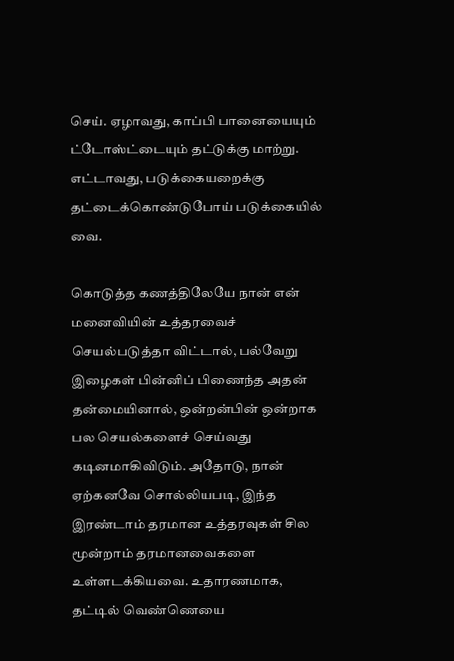செய். ஏழாவது, காப்பி பானையையும் ட்டோஸ்ட்டையும் தட்டுக்கு மாற்று. எட்டாவது, படுக்கையறைக்கு தட்டைக்கொண்டுபோய் படுக்கையில் வை.

கொடுத்த கணத்திலேயே நான் என் மனைவியின் உத்தரவைச் செயல்படுத்தா விட்டால், பல்வேறு இழைகள் பின்னிப் பிணைந்த அதன் தன்மையினால், ஒன்றன்பின் ஒன்றாக பல செயல்களைச் செய்வது கடினமாகிவிடும். அதோடு, நான் ஏற்கனவே சொல்லியபடி, இந்த இரண்டாம் தரமான உத்தரவுகள் சில மூன்றாம் தரமானவைகளை உள்ளடக்கியவை. உதாரணமாக, தட்டில் வெண்ணெயை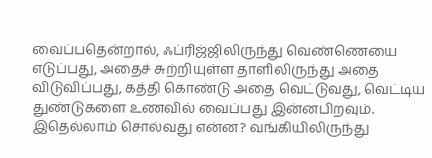வைப்பதென்றால், ஃப்ரிஜ்ஜிலிருந்து வெண்ணெயை எடுப்பது, அதைச் சுற்றியுள்ள தாளிலிருந்து அதை விடுவிப்பது, கத்தி கொண்டு அதை வெட்டுவது, வெட்டிய துண்டுகளை உணவில் வைப்பது இன்னபிறவும். இதெல்லாம் சொல்வது என்ன? வங்கியிலிருந்து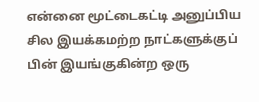என்னை மூட்டைகட்டி அனுப்பிய சில இயக்கமற்ற நாட்களுக்குப் பின் இயங்குகின்ற ஒரு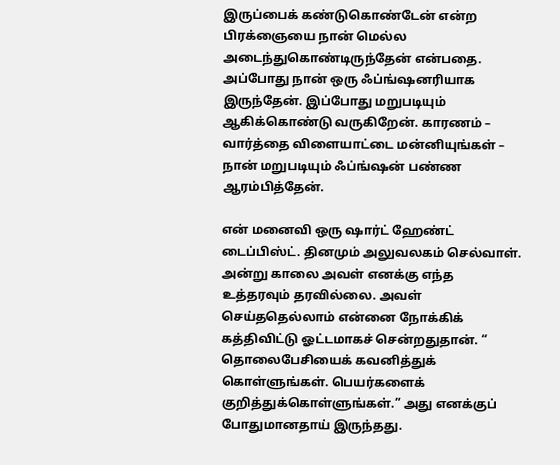இருப்பைக் கண்டுகொண்டேன் என்ற பிரக்ஞையை நான் மெல்ல அடைந்துகொண்டிருந்தேன் என்பதை. அப்போது நான் ஒரு ஃப்ங்ஷனரியாக இருந்தேன். இப்போது மறுபடியும் ஆகிக்கொண்டு வருகிறேன். காரணம் – வார்த்தை விளையாட்டை மன்னியுங்கள் – நான் மறுபடியும் ஃப்ங்ஷன் பண்ண ஆரம்பித்தேன்.

என் மனைவி ஒரு ஷார்ட் ஹேண்ட் டைப்பிஸ்ட். தினமும் அலுவலகம் செல்வாள். அன்று காலை அவள் எனக்கு எந்த உத்தரவும் தரவில்லை. அவள் செய்ததெல்லாம் என்னை நோக்கிக் கத்திவிட்டு ஓட்டமாகச் சென்றதுதான். “ தொலைபேசியைக் கவனித்துக் கொள்ளுங்கள். பெயர்களைக் குறித்துக்கொள்ளுங்கள்.” அது எனக்குப் போதுமானதாய் இருந்தது.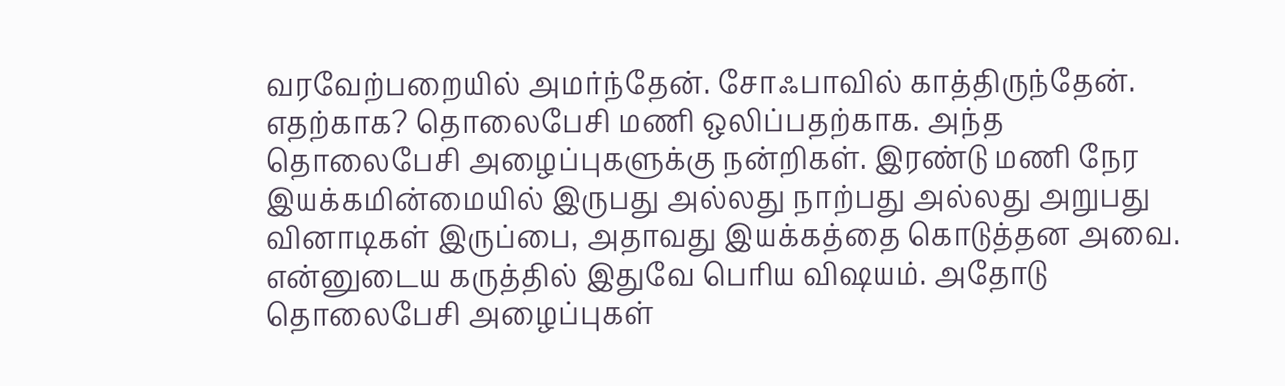வரவேற்பறையில் அமர்ந்தேன். சோஃபாவில் காத்திருந்தேன். எதற்காக? தொலைபேசி மணி ஒலிப்பதற்காக. அந்த தொலைபேசி அழைப்புகளுக்கு நன்றிகள். இரண்டு மணி நேர இயக்கமின்மையில் இருபது அல்லது நாற்பது அல்லது அறுபது வினாடிகள் இருப்பை, அதாவது இயக்கத்தை கொடுத்தன அவை. என்னுடைய கருத்தில் இதுவே பெரிய விஷயம். அதோடு தொலைபேசி அழைப்புகள்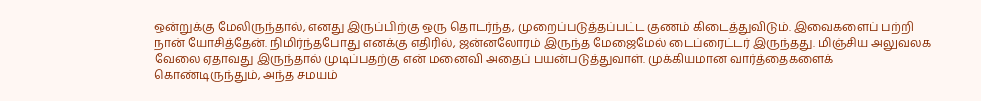ஒன்றுக்கு மேலிருந்தால், எனது இருப்பிற்கு ஒரு தொடர்ந்த, முறைப்படுத்தப்பட்ட குணம் கிடைத்துவிடும். இவைகளைப் பற்றி நான் யோசித்தேன். நிமிர்ந்தபோது எனக்கு எதிரில், ஜன்னலோரம் இருந்த மேஜைமேல் டைப்ரைட்டர் இருந்தது. மிஞ்சிய அலுவலக வேலை ஏதாவது இருந்தால் முடிப்பதற்கு என் மனைவி அதைப் பயன்படுத்துவாள். முக்கியமான வார்த்தைகளைக் கொண்டிருந்தும், அந்த சமயம்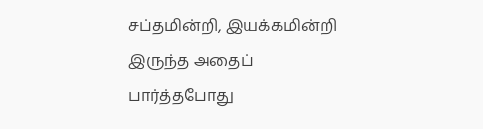சப்தமின்றி, இயக்கமின்றி இருந்த அதைப் பார்த்தபோது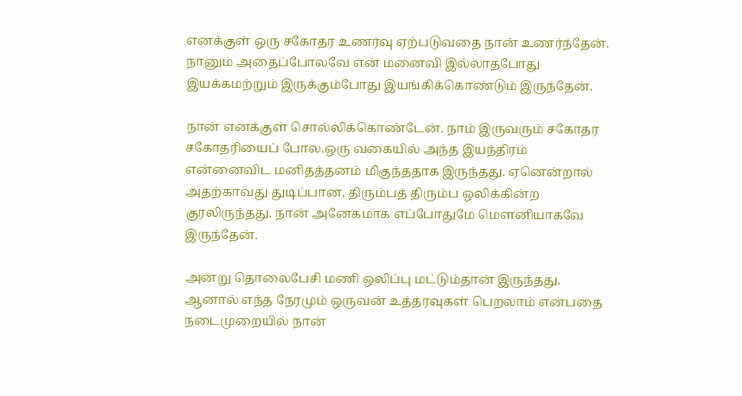எனக்குள் ஒரு சகோதர உணர்வு ஏற்படுவதை நான் உணர்ந்தேன்.  நானும் அதைப்போலவே என் மனைவி இல்லாதபோது இயக்கமற்றும் இருக்கும்போது இயங்கிக்கொண்டும் இருந்தேன்.

நான் எனக்குள் சொல்லிக்கொண்டேன். நாம் இருவரும் சகோதர சகோதரியைப் போல.ஒரு வகையில் அந்த இயந்திரம் என்னைவிட மனிதத்தனம் மிகுந்ததாக இருந்தது. ஏனென்றால் அதற்காவது துடிப்பான, திரும்பத் திரும்ப ஒலிக்கின்ற குரலிருந்தது. நான் அனேகமாக எப்போதுமே மெளனியாகவே இருந்தேன்.

அன்று தொலைபேசி மணி ஒலிப்பு மட்டும்தான் இருந்தது. ஆனால் எந்த நேரமும் ஒருவன் உத்தரவுகள் பெறலாம் என்பதை நடைமுறையில் நான்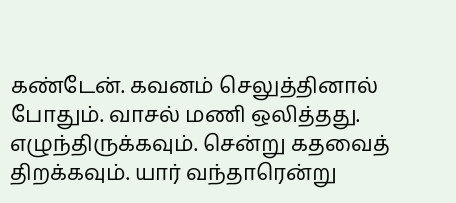கண்டேன். கவனம் செலுத்தினால் போதும். வாசல் மணி ஒலித்தது. எழுந்திருக்கவும். சென்று கதவைத் திறக்கவும். யார் வந்தாரென்று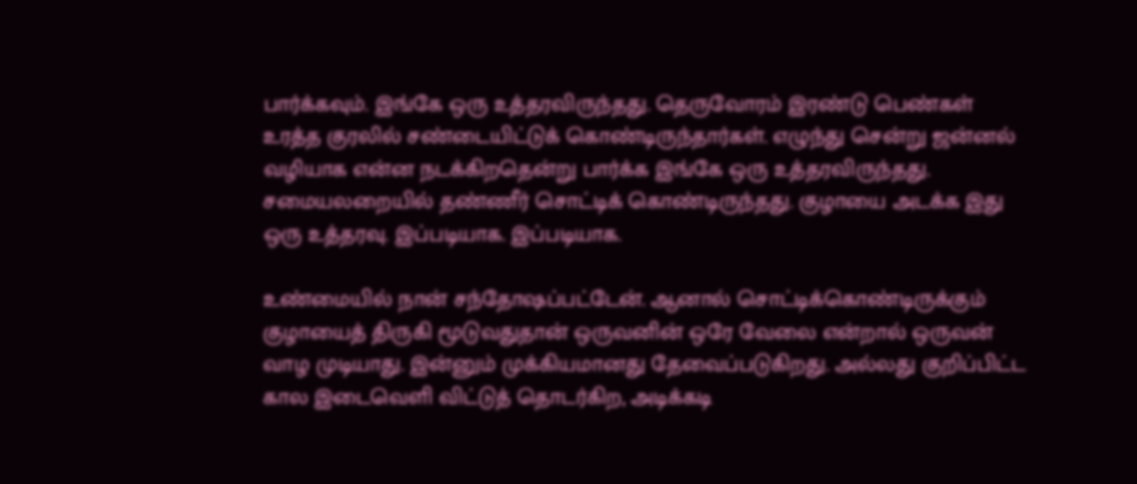பார்க்கவும். இங்கே ஒரு உத்தரவிருந்தது. தெருவோரம் இரண்டு பெண்கள் உரத்த குரலில் சண்டையிட்டுக் கொண்டிருந்தார்கள். எழுந்து சென்று ஜன்னல் வழியாக என்ன நடக்கிறதென்று பார்க்க இங்கே ஒரு உத்தரவிருந்தது. சமையலறையில் தண்ணீர் சொட்டிக் கொண்டிருந்தது. குழாயை அடக்க இது ஒரு உத்தரவு. இப்படியாக. இப்படியாக.

உண்மையில் நான் சந்தோஷப்பட்டேன். ஆனால் சொட்டிக்கொண்டிருக்கும் குழாயைத் திருகி மூடுவதுதான் ஒருவனின் ஒரே வேலை என்றால் ஒருவன் வாழ முடியாது. இன்னும் முக்கியமானது தேவைப்படுகிறது. அல்லது குறிப்பிட்ட கால இடைவெளி விட்டுத் தொடர்கிற, அடிக்கடி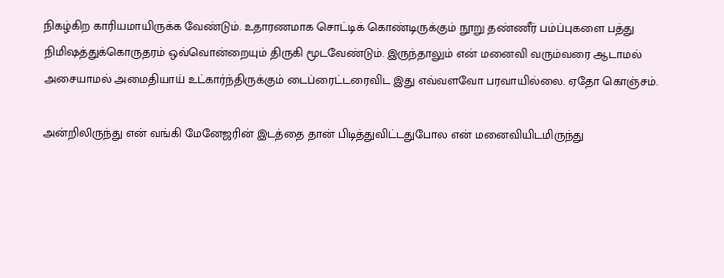நிகழ்கிற காரியமாயிருக்க வேண்டும். உதாரணமாக சொட்டிக் கொண்டிருக்கும் நூறு தண்ணீர் பம்ப்புகளை பத்து நிமிஷத்துக்கொருதரம் ஒவ்வொன்றையும் திருகி மூடவேண்டும். இருந்தாலும் என் மனைவி வரும்வரை ஆடாமல் அசையாமல் அமைதியாய் உட்கார்ந்திருக்கும் டைப்ரைட்டரைவிட இது எவ்வளவோ பரவாயில்லை. ஏதோ கொஞ்சம்.

அன்றிலிருந்து என் வங்கி மேனேஜரின் இடத்தை தான் பிடித்துவிட்டதுபோல என் மனைவியிடமிருந்து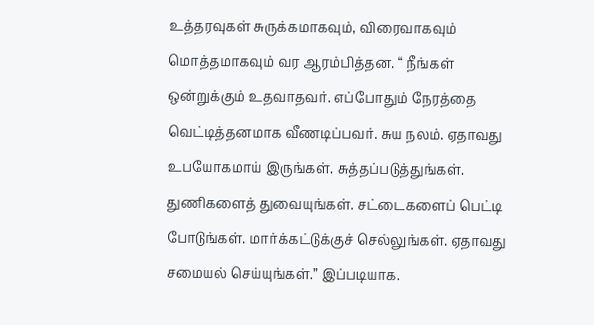உத்தரவுகள் சுருக்கமாகவும், விரைவாகவும் மொத்தமாகவும் வர ஆரம்பித்தன. “ நீங்கள் ஒன்றுக்கும் உதவாதவர். எப்போதும் நேரத்தை வெட்டித்தனமாக வீணடிப்பவர். சுய நலம். ஏதாவது உபயோகமாய் இருங்கள். சுத்தப்படுத்துங்கள். துணிகளைத் துவையுங்கள். சட்டைகளைப் பெட்டி போடுங்கள். மார்க்கட்டுக்குச் செல்லுங்கள். ஏதாவது சமையல் செய்யுங்கள்.” இப்படியாக.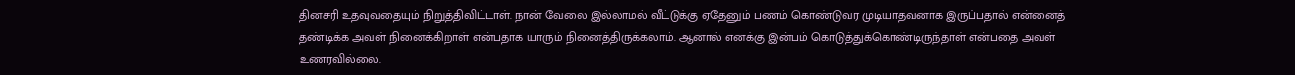தினசரி உதவுவதையும் நிறுத்திவிட்டாள். நான் வேலை இல்லாமல் வீட்டுக்கு ஏதேனும் பணம் கொண்டுவர முடியாதவனாக இருப்பதால் என்னைத் தண்டிக்க அவள் நினைக்கிறாள் என்பதாக யாரும் நினைத்திருக்கலாம். ஆனால் எனக்கு இன்பம் கொடுத்துக்கொண்டிருந்தாள் என்பதை அவள் உணரவில்லை.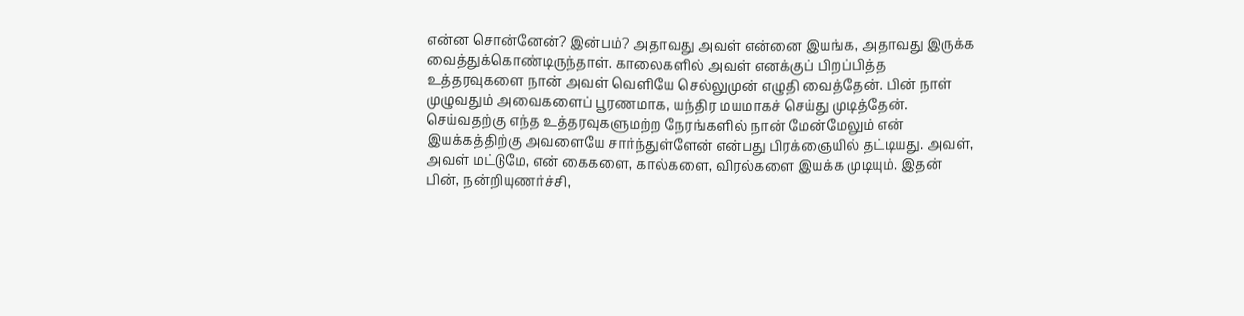என்ன சொன்னேன்? இன்பம்? அதாவது அவள் என்னை இயங்க, அதாவது இருக்க வைத்துக்கொண்டிருந்தாள். காலைகளில் அவள் எனக்குப் பிறப்பித்த உத்தரவுகளை நான் அவள் வெளியே செல்லுமுன் எழுதி வைத்தேன். பின் நாள் முழுவதும் அவைகளைப் பூரணமாக, யந்திர மயமாகச் செய்து முடித்தேன். செய்வதற்கு எந்த உத்தரவுகளுமற்ற நேரங்களில் நான் மேன்மேலும் என் இயக்கத்திற்கு அவளையே சார்ந்துள்ளேன் என்பது பிரக்ஞையில் தட்டியது. அவள், அவள் மட்டுமே, என் கைகளை, கால்களை, விரல்களை இயக்க முடியும். இதன் பின், நன்றியுணர்ச்சி,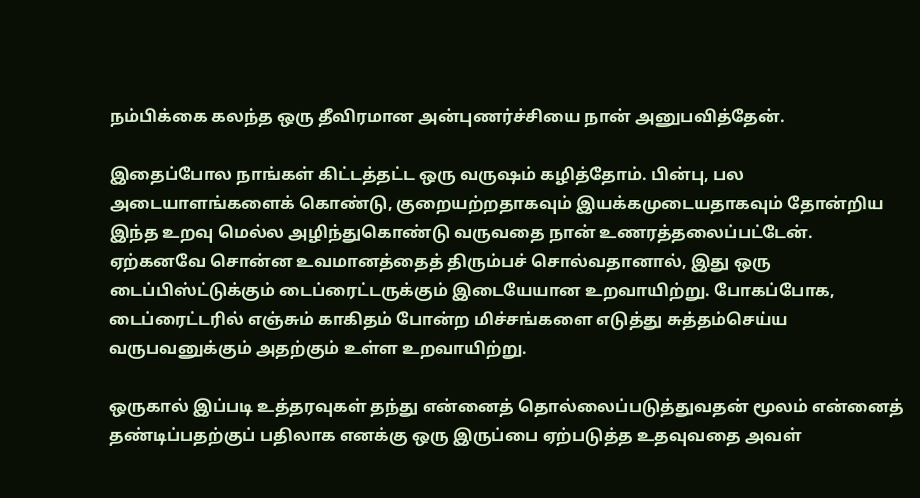நம்பிக்கை கலந்த ஒரு தீவிரமான அன்புணர்ச்சியை நான் அனுபவித்தேன்.

இதைப்போல நாங்கள் கிட்டத்தட்ட ஒரு வருஷம் கழித்தோம். பின்பு, பல அடையாளங்களைக் கொண்டு, குறையற்றதாகவும் இயக்கமுடையதாகவும் தோன்றிய இந்த உறவு மெல்ல அழிந்துகொண்டு வருவதை நான் உணரத்தலைப்பட்டேன். ஏற்கனவே சொன்ன உவமானத்தைத் திரும்பச் சொல்வதானால், இது ஒரு டைப்பிஸ்ட்டுக்கும் டைப்ரைட்டருக்கும் இடையேயான உறவாயிற்று. போகப்போக, டைப்ரைட்டரில் எஞ்சும் காகிதம் போன்ற மிச்சங்களை எடுத்து சுத்தம்செய்ய வருபவனுக்கும் அதற்கும் உள்ள உறவாயிற்று.

ஒருகால் இப்படி உத்தரவுகள் தந்து என்னைத் தொல்லைப்படுத்துவதன் மூலம் என்னைத் தண்டிப்பதற்குப் பதிலாக எனக்கு ஒரு இருப்பை ஏற்படுத்த உதவுவதை அவள்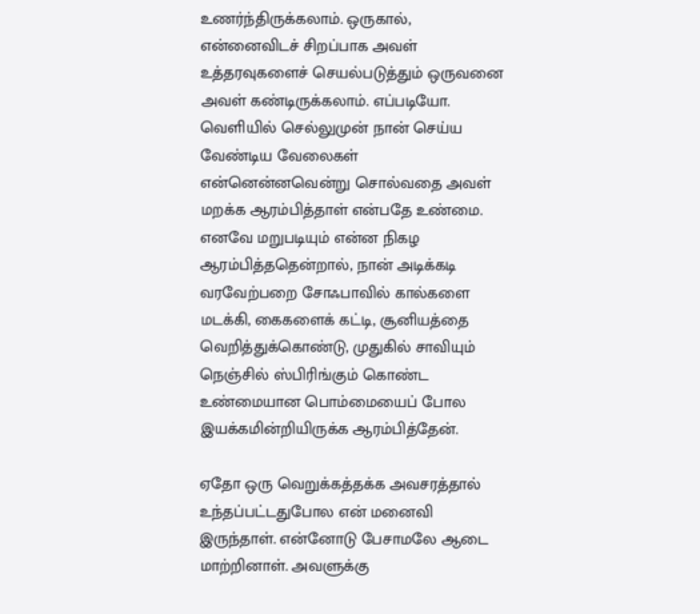உணர்ந்திருக்கலாம். ஒருகால், என்னைவிடச் சிறப்பாக அவள் உத்தரவுகளைச் செயல்படுத்தும் ஒருவனை அவள் கண்டிருக்கலாம். எப்படியோ. வெளியில் செல்லுமுன் நான் செய்ய வேண்டிய வேலைகள் என்னென்னவென்று சொல்வதை அவள் மறக்க ஆரம்பித்தாள் என்பதே உண்மை. எனவே மறுபடியும் என்ன நிகழ ஆரம்பித்ததென்றால், நான் அடிக்கடி வரவேற்பறை சோஃபாவில் கால்களை மடக்கி, கைகளைக் கட்டி, சூனியத்தை வெறித்துக்கொண்டு, முதுகில் சாவியும் நெஞ்சில் ஸ்பிரிங்கும் கொண்ட உண்மையான பொம்மையைப் போல இயக்கமின்றியிருக்க ஆரம்பித்தேன்.

ஏதோ ஒரு வெறுக்கத்தக்க அவசரத்தால் உந்தப்பட்டதுபோல என் மனைவி இருந்தாள். என்னோடு பேசாமலே ஆடை மாற்றினாள். அவளுக்கு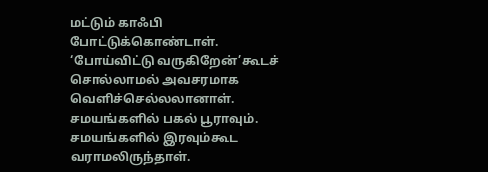மட்டும் காஃபி போட்டுக்கொண்டாள். ‘போய்விட்டு வருகிறேன்’கூடச் சொல்லாமல் அவசரமாக வெளிச்செல்லலானாள். சமயங்களில் பகல் பூராவும். சமயங்களில் இரவும்கூட வராமலிருந்தாள்.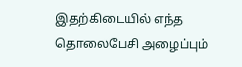இதற்கிடையில் எந்த தொலைபேசி அழைப்பும்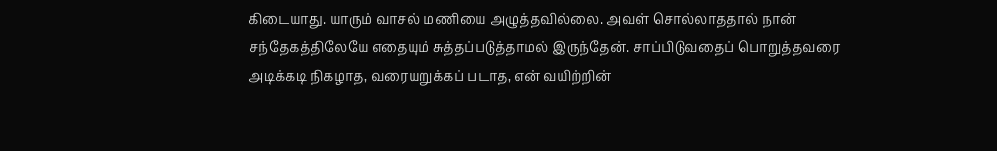கிடையாது. யாரும் வாசல் மணியை அழுத்தவில்லை. அவள் சொல்லாததால் நான் சந்தேகத்திலேயே எதையும் சுத்தப்படுத்தாமல் இருந்தேன். சாப்பிடுவதைப் பொறுத்தவரை அடிக்கடி நிகழாத, வரையறுக்கப் படாத, என் வயிற்றின்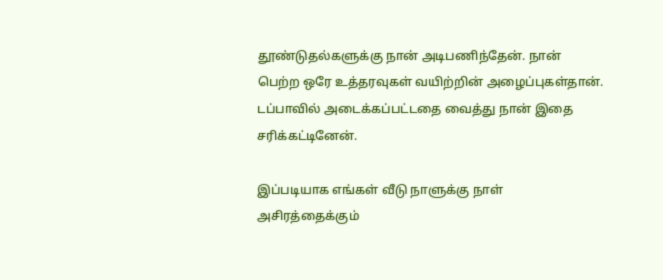தூண்டுதல்களுக்கு நான் அடிபணிந்தேன். நான் பெற்ற ஒரே உத்தரவுகள் வயிற்றின் அழைப்புகள்தான். டப்பாவில் அடைக்கப்பட்டதை வைத்து நான் இதை சரிக்கட்டினேன்.

இப்படியாக எங்கள் வீடு நாளுக்கு நாள் அசிரத்தைக்கும்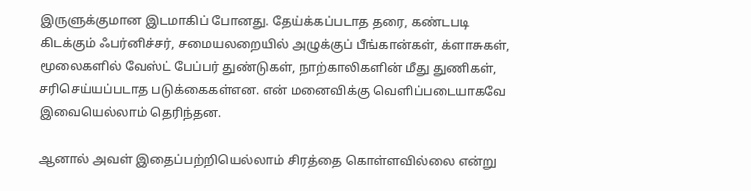இருளுக்குமான இடமாகிப் போனது. தேய்க்கப்படாத தரை, கண்டபடி கிடக்கும் ஃபர்னிச்சர், சமையலறையில் அழுக்குப் பீங்கான்கள், க்ளாசுகள், மூலைகளில் வேஸ்ட் பேப்பர் துண்டுகள், நாற்காலிகளின் மீது துணிகள், சரிசெய்யப்படாத படுக்கைகள்என. என் மனைவிக்கு வெளிப்படையாகவே இவையெல்லாம் தெரிந்தன.

ஆனால் அவள் இதைப்பற்றியெல்லாம் சிரத்தை கொள்ளவில்லை என்று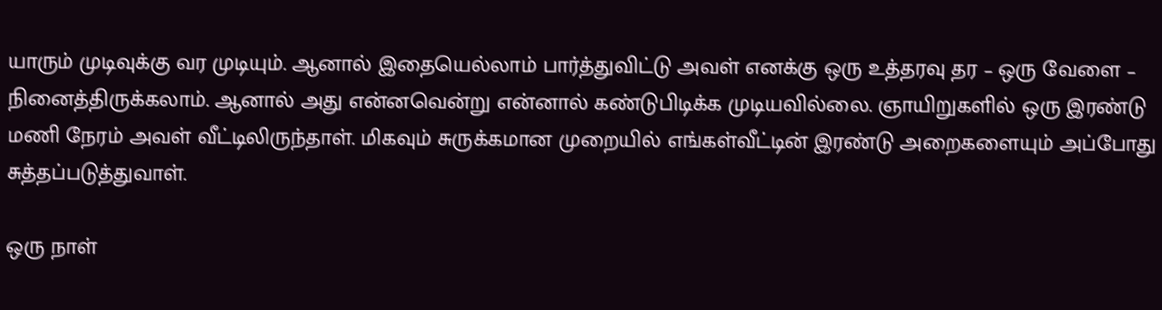யாரும் முடிவுக்கு வர முடியும். ஆனால் இதையெல்லாம் பார்த்துவிட்டு அவள் எனக்கு ஒரு உத்தரவு தர – ஒரு வேளை – நினைத்திருக்கலாம். ஆனால் அது என்னவென்று என்னால் கண்டுபிடிக்க முடியவில்லை. ஞாயிறுகளில் ஒரு இரண்டு மணி நேரம் அவள் வீட்டிலிருந்தாள். மிகவும் சுருக்கமான முறையில் எங்கள்வீட்டின் இரண்டு அறைகளையும் அப்போது சுத்தப்படுத்துவாள்.

ஒரு நாள்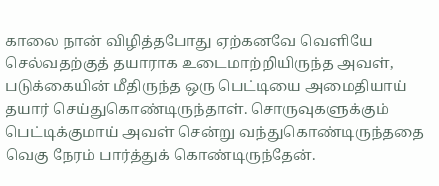காலை நான் விழித்தபோது ஏற்கனவே வெளியே செல்வதற்குத் தயாராக உடைமாற்றியிருந்த அவள், படுக்கையின் மீதிருந்த ஒரு பெட்டியை அமைதியாய் தயார் செய்துகொண்டிருந்தாள். சொருவுகளுக்கும் பெட்டிக்குமாய் அவள் சென்று வந்துகொண்டிருந்ததை வெகு நேரம் பார்த்துக் கொண்டிருந்தேன்.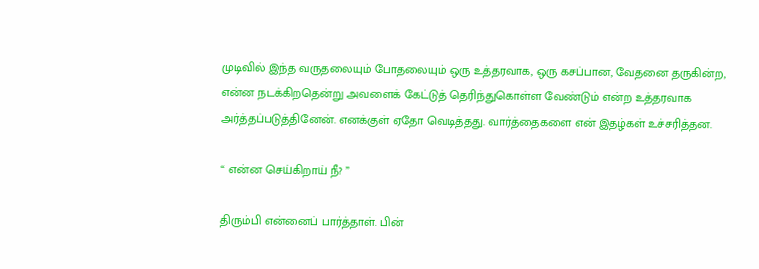முடிவில் இந்த வருதலையும் போதலையும் ஒரு உத்தரவாக, ஒரு கசப்பான, வேதனை தருகின்ற, என்ன நடக்கிறதென்று அவளைக் கேட்டுத் தெரிந்துகொள்ள வேண்டும் என்ற உத்தரவாக அர்த்தப்படுத்தினேன். எனக்குள் ஏதோ வெடித்தது. வார்த்தைகளை என் இதழ்கள் உச்சரித்தன.

“ என்ன செய்கிறாய் நீ? ”

திரும்பி என்னைப் பார்த்தாள். பின்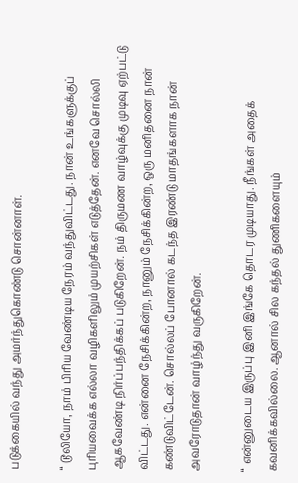படுக்கையில் வந்து அமர்ந்துகொண்டு சொன்னாள்.

“ டூலியோ, நாம் பிரிய வேண்டிய நேரம் வந்துவிட்டது. நான் உங்களுக்குப் புரியவைக்க எல்லா வழிகளிலும் முயற்சிகள் எடுத்தேன். எனவே சொல்லி ஆகவேண்டி நிர்ப்பந்திக்கப் படுகிறேன். நம் திருமண வாழ்வுக்கு முடிவு ஏற்பட்டு விட்டது. என்னை நேசிக்கின்ற, நானும் நேசிக்கின்ற, ஒரு மனிதனை நான் கண்டுவிட்டேன். சொல்லப் போனால் கடந்த இரண்டு மாதங்களாக நான் அவரோடுதான் வாழ்ந்து வருகிறேன்.

“ என்னுடைய இருப்பு இனி இங்கே தொடர முடியாது. நீங்கள் அதைக் கவனிக்கவில்லை. ஆனால் சில கந்தல் துணிகளையும்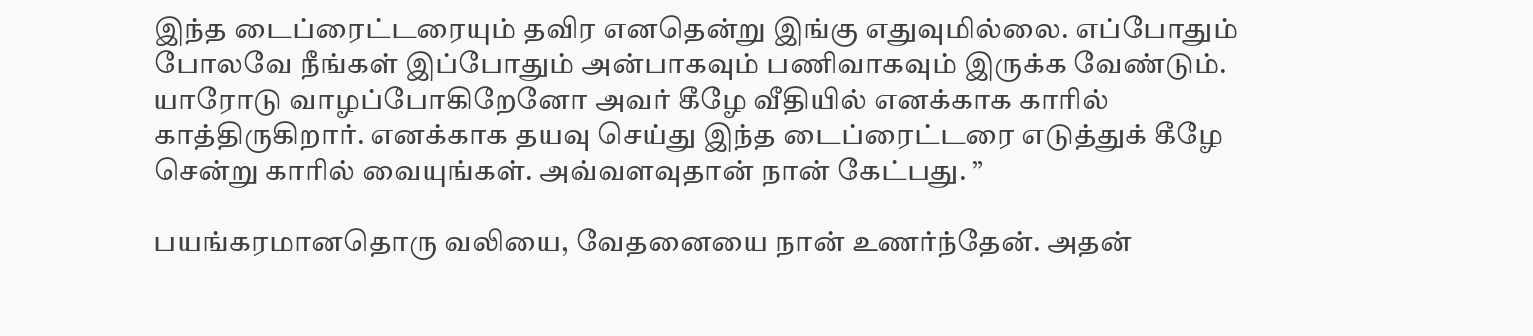இந்த டைப்ரைட்டரையும் தவிர எனதென்று இங்கு எதுவுமில்லை. எப்போதும் போலவே நீங்கள் இப்போதும் அன்பாகவும் பணிவாகவும் இருக்க வேண்டும். யாரோடு வாழப்போகிறேனோ அவர் கீழே வீதியில் எனக்காக காரில் காத்திருகிறார். எனக்காக தயவு செய்து இந்த டைப்ரைட்டரை எடுத்துக் கீழே சென்று காரில் வையுங்கள். அவ்வளவுதான் நான் கேட்பது. ”

பயங்கரமானதொரு வலியை, வேதனையை நான் உணர்ந்தேன். அதன்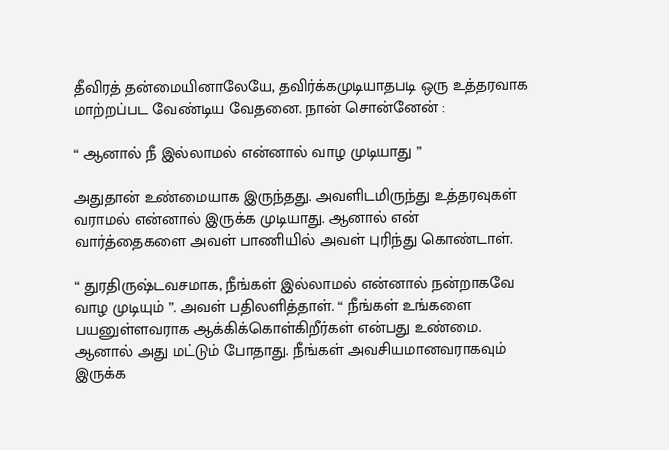தீவிரத் தன்மையினாலேயே, தவிர்க்கமுடியாதபடி ஒரு உத்தரவாக மாற்றப்பட வேண்டிய வேதனை. நான் சொன்னேன் :

“ ஆனால் நீ இல்லாமல் என்னால் வாழ முடியாது ”

அதுதான் உண்மையாக இருந்தது. அவளிடமிருந்து உத்தரவுகள் வராமல் என்னால் இருக்க முடியாது. ஆனால் என் வார்த்தைகளை அவள் பாணியில் அவள் புரிந்து கொண்டாள்.

“ துரதிருஷ்டவசமாக, நீங்கள் இல்லாமல் என்னால் நன்றாகவே வாழ முடியும் ”. அவள் பதிலளித்தாள். “ நீங்கள் உங்களை பயனுள்ளவராக ஆக்கிக்கொள்கிறீர்கள் என்பது உண்மை. ஆனால் அது மட்டும் போதாது. நீங்கள் அவசியமானவராகவும் இருக்க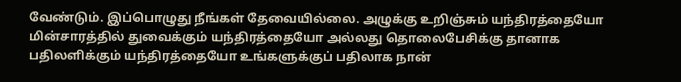வேண்டும். இப்பொழுது நீங்கள் தேவையில்லை. அழுக்கு உறிஞ்சும் யந்திரத்தையோ மின்சாரத்தில் துவைக்கும் யந்திரத்தையோ அல்லது தொலைபேசிக்கு தானாக பதிலளிக்கும் யந்திரத்தையோ உங்களுக்குப் பதிலாக நான்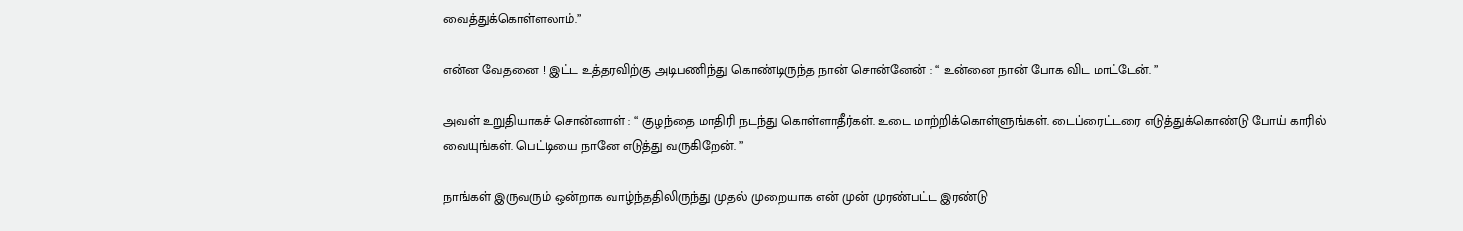வைத்துக்கொள்ளலாம்.”

என்ன வேதனை ! இட்ட உத்தரவிற்கு அடிபணிந்து கொண்டிருந்த நான் சொன்னேன் : “ உன்னை நான் போக விட மாட்டேன். ”

அவள் உறுதியாகச் சொன்னாள் : “ குழந்தை மாதிரி நடந்து கொள்ளாதீர்கள். உடை மாற்றிக்கொள்ளுங்கள். டைப்ரைட்டரை எடுத்துக்கொண்டு போய் காரில் வையுங்கள். பெட்டியை நானே எடுத்து வருகிறேன். ”

நாங்கள் இருவரும் ஒன்றாக வாழ்ந்ததிலிருந்து முதல் முறையாக என் முன் முரண்பட்ட இரண்டு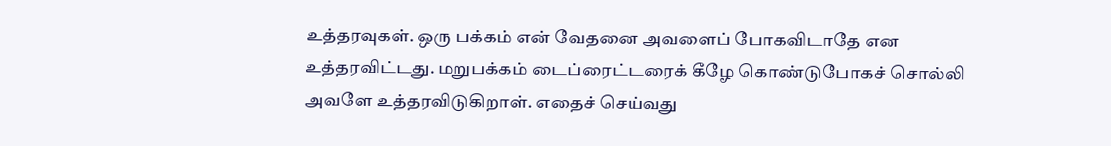உத்தரவுகள். ஒரு பக்கம் என் வேதனை அவளைப் போகவிடாதே என உத்தரவிட்டது. மறுபக்கம் டைப்ரைட்டரைக் கீழே கொண்டுபோகச் சொல்லி அவளே உத்தரவிடுகிறாள். எதைச் செய்வது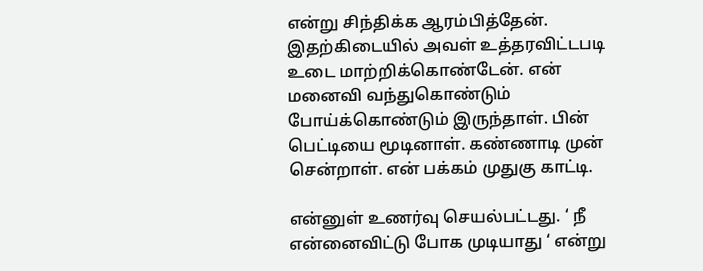என்று சிந்திக்க ஆரம்பித்தேன். இதற்கிடையில் அவள் உத்தரவிட்டபடி உடை மாற்றிக்கொண்டேன். என் மனைவி வந்துகொண்டும் போய்க்கொண்டும் இருந்தாள். பின் பெட்டியை மூடினாள். கண்ணாடி முன் சென்றாள். என் பக்கம் முதுகு காட்டி.

என்னுள் உணர்வு செயல்பட்டது. ‘ நீ என்னைவிட்டு போக முடியாது ‘ என்று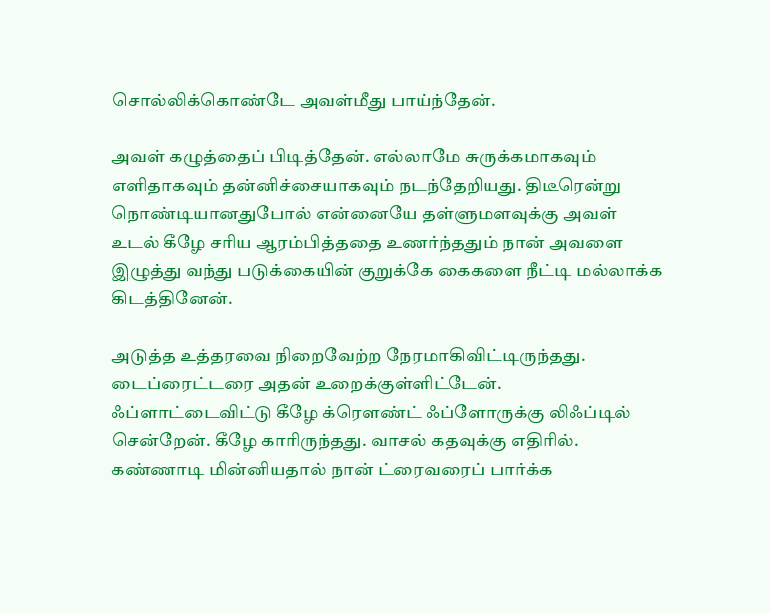சொல்லிக்கொண்டே அவள்மீது பாய்ந்தேன்.

அவள் கழுத்தைப் பிடித்தேன். எல்லாமே சுருக்கமாகவும் எளிதாகவும் தன்னிச்சையாகவும் நடந்தேறியது. திடீரென்று நொண்டியானதுபோல் என்னையே தள்ளுமளவுக்கு அவள் உடல் கீழே சரிய ஆரம்பித்ததை உணர்ந்ததும் நான் அவளை இழுத்து வந்து படுக்கையின் குறுக்கே கைகளை நீட்டி மல்லாக்க கிடத்தினேன்.

அடுத்த உத்தரவை நிறைவேற்ற நேரமாகிவிட்டிருந்தது. டைப்ரைட்டரை அதன் உறைக்குள்ளிட்டேன். ஃப்ளாட்டைவிட்டு கீழே க்ரெளண்ட் ஃப்ளோருக்கு லிஃப்டில் சென்றேன். கீழே காரிருந்தது. வாசல் கதவுக்கு எதிரில். கண்ணாடி மின்னியதால் நான் ட்ரைவரைப் பார்க்க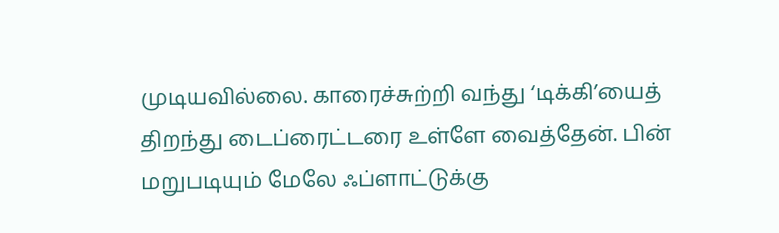முடியவில்லை. காரைச்சுற்றி வந்து ‘டிக்கி’யைத் திறந்து டைப்ரைட்டரை உள்ளே வைத்தேன். பின் மறுபடியும் மேலே ஃப்ளாட்டுக்கு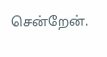சென்றேன்.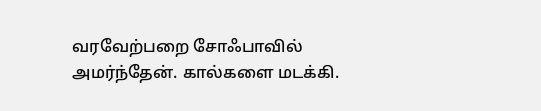வரவேற்பறை சோஃபாவில் அமர்ந்தேன். கால்களை மடக்கி.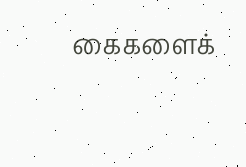கைகளைக்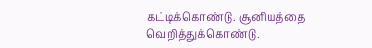கட்டிக்கொண்டு. சூனியத்தை வெறித்துக்கொண்டு.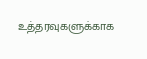உத்தரவுகளுக்காக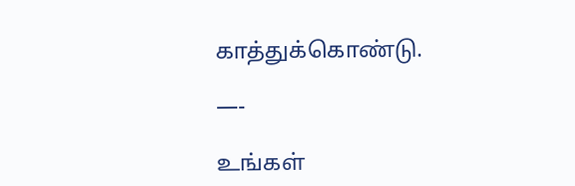காத்துக்கொண்டு.

—-

உங்கள்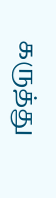கருத்து